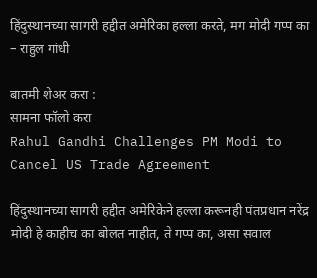हिंदुस्थानच्या सागरी हद्दीत अमेरिका हल्ला करते, मग मोदी गप्प का – राहुल गांधी

बातमी शेअर करा :
सामना फॉलो करा
Rahul Gandhi Challenges PM Modi to Cancel US Trade Agreement

हिंदुस्थानच्या सागरी हद्दीत अमेरिकेने हल्ला करूनही पंतप्रधान नरेंद्र मोदी हे काहीच का बोलत नाहीत, ते गप्प का, असा सवाल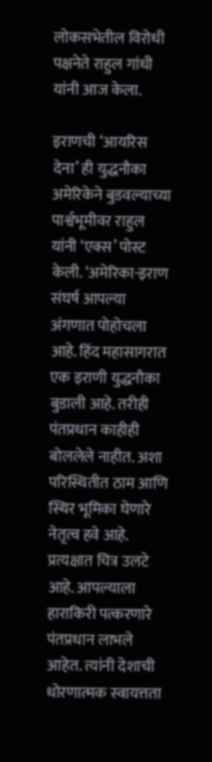लोकसभेतील विरोधी पक्षनेते राहुल गांधी यांनी आज केला.

इराणची ‘आयरिस देना’ ही युद्धनौका अमेरिकेने बुडवल्याच्या पार्श्वभूमीवर राहुल यांनी ‘एक्स’ पोस्ट केली. ‘अमेरिका-इराण संघर्ष आपल्या अंगणात पोहोचला आहे. हिंद महासागरात एक इराणी युद्धनौका बुडाली आहे. तरीही पंतप्रधान काहीही बोललेले नाहीत. अशा परिस्थितीत ठाम आणि स्थिर भूमिका घेणारे नेतृत्व हवे आहे. प्रत्यक्षात चित्र उलटे आहे. आपल्याला हाराकिरी पत्करणारे पंतप्रधान लाभले आहेत. त्यांनी देशाची धोरणात्मक स्वायत्तता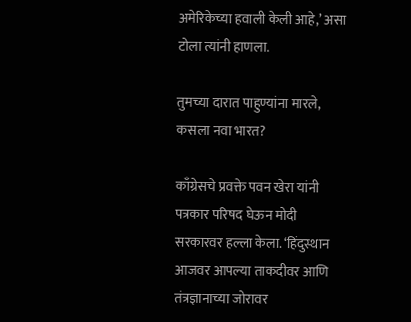अमेरिकेच्या हवाली केली आहे,’ असा टोला त्यांनी हाणला.

तुमच्या दारात पाहुण्यांना मारले, कसला नवा भारत?

काँग्रेसचे प्रवक्ते पवन खेरा यांनी पत्रकार परिषद घेऊन मोदी सरकारवर हल्ला केला. ‘हिंदुस्थान आजवर आपल्या ताकदीवर आणि तंत्रज्ञानाच्या जोरावर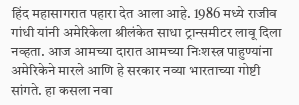हिंद महासागरात पहारा देत आला आहे. 1986 मध्ये राजीव गांधी यांनी अमेरिकेला श्रीलंकेत साधा ट्रान्समीटर लावू दिला नव्हता. आज आमच्या दारात आमच्या निःशस्त्र पाहुण्यांना अमेरिकेने मारले आणि हे सरकार नव्या भारताच्या गोष्टी सांगते. हा कसला नवा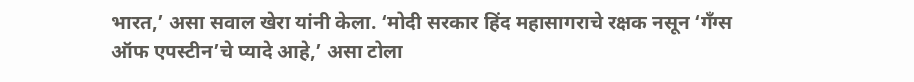भारत,’ असा सवाल खेरा यांनी केला. ‘मोदी सरकार हिंद महासागराचे रक्षक नसून ‘गँग्स ऑफ एपस्टीन’चे प्यादे आहे,’ असा टोला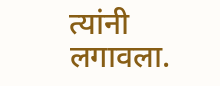त्यांनी लगावला.